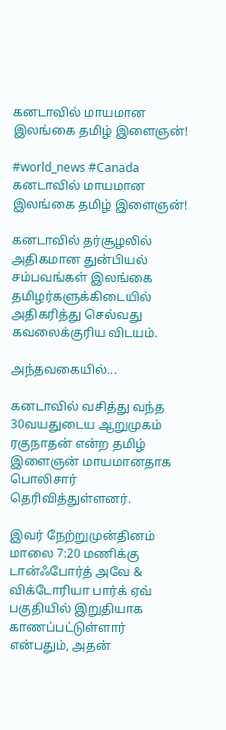கனடாவில் மாயமான இலங்கை தமிழ் இளைஞன்!

#world_news #Canada
கனடாவில் மாயமான இலங்கை தமிழ் இளைஞன்!

கனடாவில் தர்சூழலில் அதிகமான துன்பியல் சம்பவங்கள் இலங்கை தமிழர்களுக்கிடையில் அதிகரித்து செல்வது கவலைக்குரிய விடயம்.

அந்தவகையில்...

கனடாவில் வசித்து வந்த 30வயதுடைய ஆறுமுகம் ரகுநாதன் என்ற தமிழ் இளைஞன் மாயமானதாக பொலிசார் தெரிவித்துள்ளனர்.

இவர் நேற்றுமுன்தினம் மாலை 7:20 மணிக்கு டான்ஃபோர்த் அவே & விக்டோரியா பார்க் ஏவ் பகுதியில் இறுதியாக காணப்பட்டுள்ளார் என்பதும், அதன்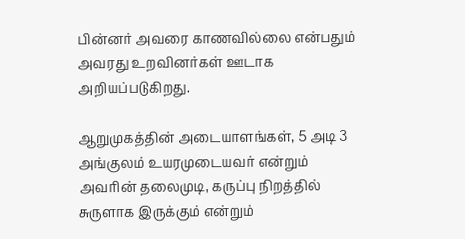பின்னர் அவரை காணவில்லை என்பதும் அவரது உறவினர்கள் ஊடாக அறியப்படுகிறது.

ஆறுமுகத்தின் அடையாளங்கள், 5 அடி 3 அங்குலம் உயரமுடையவர் என்றும் அவரின் தலைமுடி, கருப்பு நிறத்தில் சுருளாக இருக்கும் என்றும்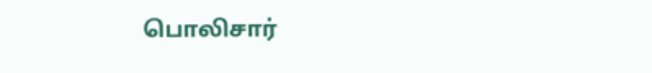பொலிசார்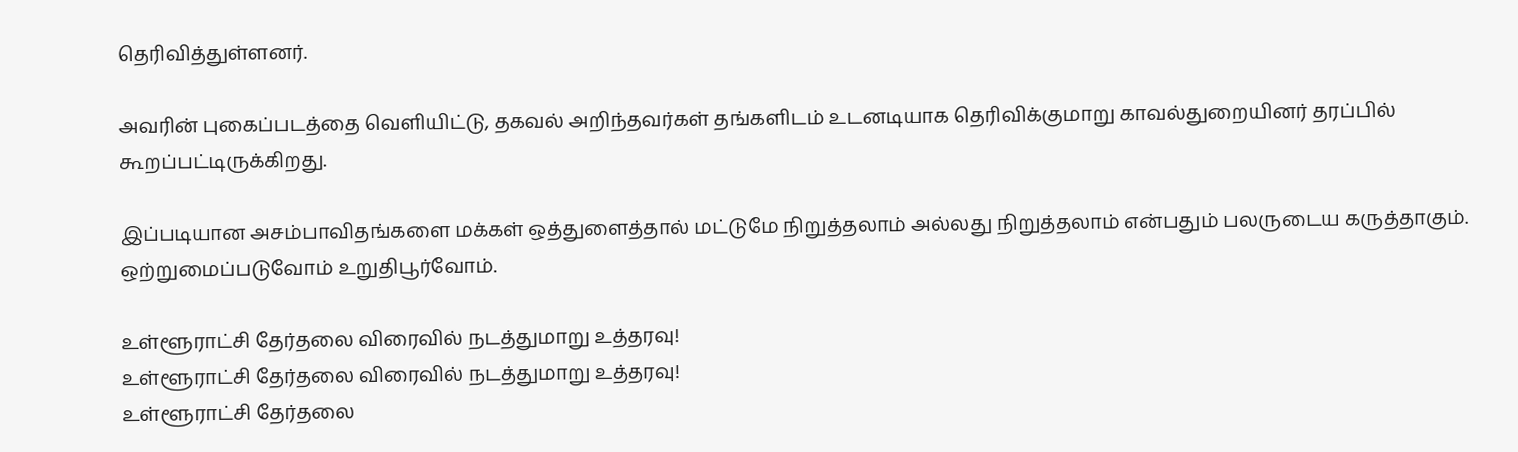தெரிவித்துள்ளனர்.

அவரின் புகைப்படத்தை வெளியிட்டு, தகவல் அறிந்தவர்கள் தங்களிடம் உடனடியாக தெரிவிக்குமாறு காவல்துறையினர் தரப்பில் கூறப்பட்டிருக்கிறது.

இப்படியான அசம்பாவிதங்களை மக்கள் ஒத்துளைத்தால் மட்டுமே நிறுத்தலாம் அல்லது நிறுத்தலாம் என்பதும் பலருடைய கருத்தாகும். ஒற்றுமைப்படுவோம் உறுதிபூர்வோம்.

உள்ளூராட்சி தேர்தலை விரைவில் நடத்துமாறு உத்தரவு!
உள்ளூராட்சி தேர்தலை விரைவில் நடத்துமாறு உத்தரவு!
உள்ளூராட்சி தேர்தலை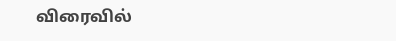விரைவில்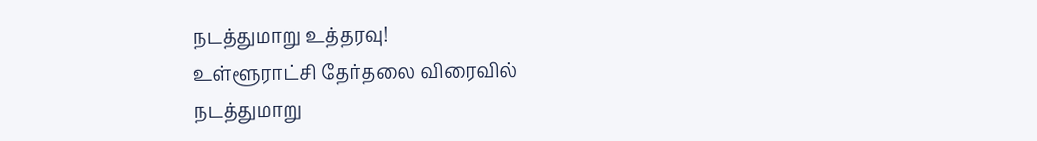நடத்துமாறு உத்தரவு!
உள்ளூராட்சி தேர்தலை விரைவில் நடத்துமாறு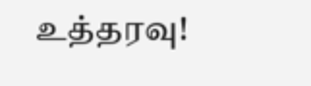உத்தரவு!